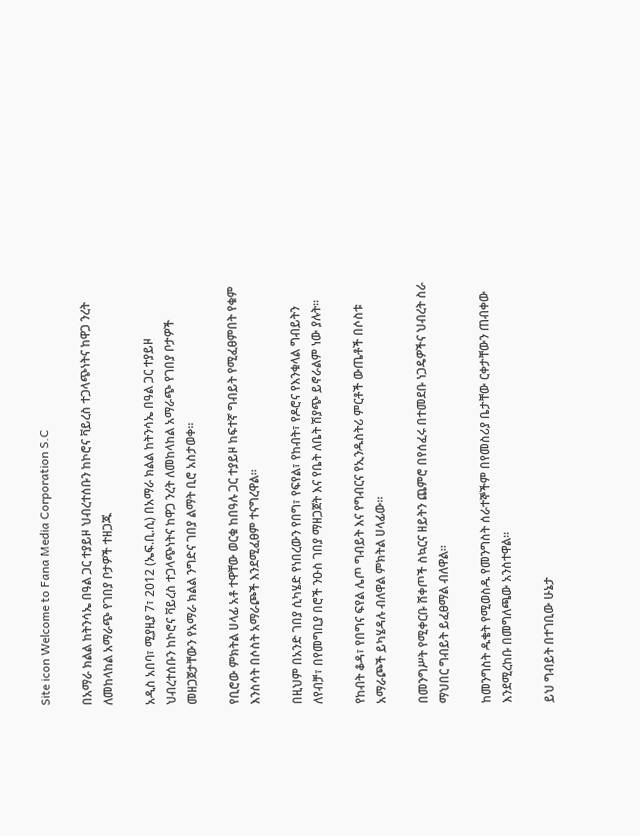Site icon Welcome to Fana Media Corporation S.C

በአማራ ክልል ከትንሳኤ በዓል ጋር ተያይዞ ህብረተሰቡን ከኮሮና ቫይረስ ተጋላጭነትና ከዋጋ ንረት ለመከላከል አማራጭ የገበያ ቦታዎች ተዘጋጁ

አዲስ አበባ፣ ሚያዚያ 7፣ 2012 (ኤፍ.ቢ.ሲ) በአማራ ክልል ከትንሳኤ በዓል ጋር ተያይዞ ህብረተሰቡን ከኮሮና ቫይረስ ተጋላጭነትና ከዋጋ ንረት ለመከላከል አማራጭ የገበያ ቦታዎች መዘጋጀታቸውን የአማራ ክልል ንግድና ገበያ ልማት ቢሮ አስታወቀ።

የቢሮው ምክትል ሀላፊ አቶ ተዋቸው ወርቁ ከበዓሉ ጋር ተያይዞ ከፍተኛ ግብይት የሚፈፀምበት የቁም እንስሳት በሶስት አማራጮች እንደሚፈፀም ተናግረዋል።

በዚህም በአንድ ገበያ ሲካሄድ የነበረውን የበግ፣ የፍየል፣ የከብት፣ የዶሮና የእንቁላል ግብይትን ለየብቻ፣ በየመግቢያ በሮች ንዑስ ገበያ ማዘጋጀት እና የቤት ለቤት ሽያጭ ይኖራልም ነው ያሉት።

የከብት ቆዳ፣ የበግና ፍየል ሌጦ ግብይት እና የግብርና የኢንዱስትሪ ምርቶች ውጤቶች በሶስቱ አማራጮች ይካሄዳሉ ብለዋል ምክትል ሀላፊው።

በመንግሥት የሚቀርቡ ሸቀጦች ስኳርና ዘይትን ጨምሮ በየሰፈሩ በተመደቡ ነጋዴዎችና ህብረት ስራ ማህበር ግብይት ይፈፀማል ብለዋል።

ከመንግስት ዱቄት የሚወስዱ የመንግስት ሰራተኞችም በየመስሪያ ቤታቸው ርቀታቸውን ጠብቀው እንደሚረከቡ በመግለጫው አንስተዋል።

ይህ ግብይት በተገቢው ሁኔታ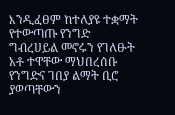እንዲፈፀም ከተለያዩ ተቋማት የተውጣጡ የንግድ ግብረሀይል መኖሩን የገለፁት አቶ ተዋቸው ማህበረሰቡ የንግድና ገበያ ልማት ቢሮ ያወጣቸውን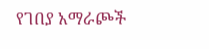የገበያ አማራጮች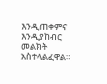እንዲጠቀምና እንዲያከብር መልክት አስተላልፈዋል።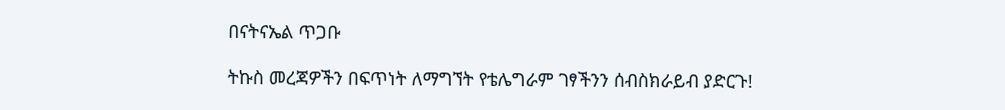በናትናኤል ጥጋቡ

ትኩስ መረጃዎችን በፍጥነት ለማግኘት የቴሌግራም ገፃችንን ሰብስክራይብ ያድርጉ!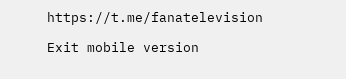https://t.me/fanatelevision

Exit mobile version